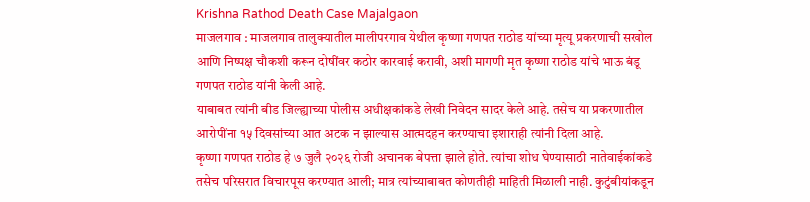Krishna Rathod Death Case Majalgaon
माजलगाव : माजलगाव तालुक्यातील मालीपरगाव येथील कृष्णा गणपत राठोड यांच्या मृत्यू प्रकरणाची सखोल आणि निष्पक्ष चौकशी करून दोषींवर कठोर कारवाई करावी, अशी मागणी मृत कृष्णा राठोड यांचे भाऊ बंडू गणपत राठोड यांनी केली आहे.
याबाबत त्यांनी बीड जिल्ह्याच्या पोलीस अधीक्षकांकडे लेखी निवेदन सादर केले आहे. तसेच या प्रकरणातील आरोपींना १५ दिवसांच्या आत अटक न झाल्यास आत्मदहन करण्याचा इशाराही त्यांनी दिला आहे.
कृष्णा गणपत राठोड हे ७ जुलै २०२६ रोजी अचानक बेपत्ता झाले होते. त्यांचा शोध घेण्यासाठी नातेवाईकांकडे तसेच परिसरात विचारपूस करण्यात आली; मात्र त्यांच्याबाबत कोणतीही माहिती मिळाली नाही. कुटुंबीयांकडून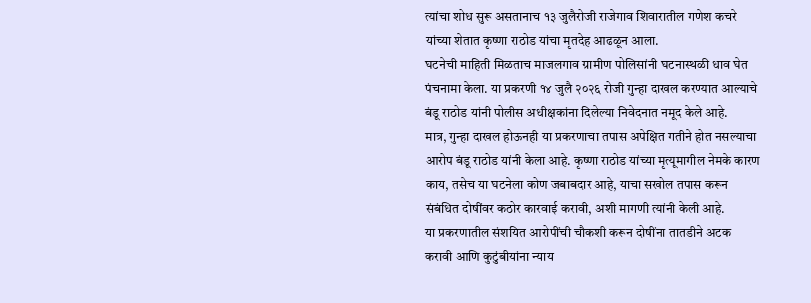त्यांचा शोध सुरू असतानाच १३ जुलैरोजी राजेगाव शिवारातील गणेश कचरे यांच्या शेतात कृष्णा राठोड यांचा मृतदेह आढळून आला.
घटनेची माहिती मिळताच माजलगाव ग्रामीण पोलिसांनी घटनास्थळी धाव घेत पंचनामा केला. या प्रकरणी १४ जुलै २०२६ रोजी गुन्हा दाखल करण्यात आल्याचे बंडू राठोड यांनी पोलीस अधीक्षकांना दिलेल्या निवेदनात नमूद केले आहे.
मात्र, गुन्हा दाखल होऊनही या प्रकरणाचा तपास अपेक्षित गतीने होत नसल्याचा आरोप बंडू राठोड यांनी केला आहे. कृष्णा राठोड यांच्या मृत्यूमागील नेमके कारण काय, तसेच या घटनेला कोण जबाबदार आहे, याचा सखोल तपास करून संबंधित दोषींवर कठोर कारवाई करावी, अशी मागणी त्यांनी केली आहे.
या प्रकरणातील संशयित आरोपींची चौकशी करून दोषींना तातडीने अटक करावी आणि कुटुंबीयांना न्याय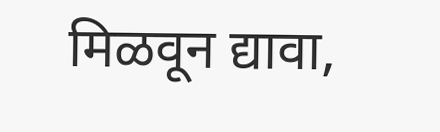मिळवून द्यावा,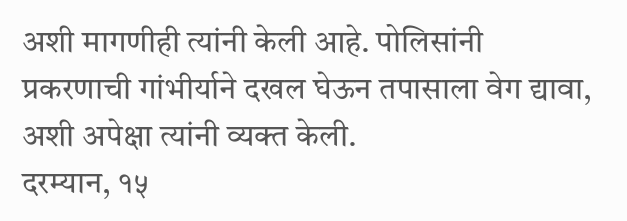अशी मागणीही त्यांनी केली आहे. पोलिसांनी प्रकरणाची गांभीर्याने दखल घेऊन तपासाला वेग द्यावा, अशी अपेक्षा त्यांनी व्यक्त केली.
दरम्यान, १५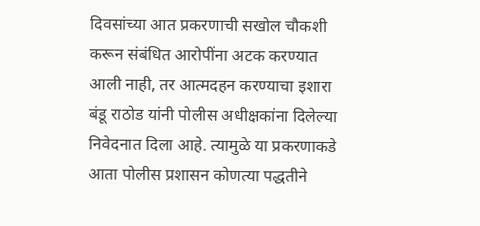दिवसांच्या आत प्रकरणाची सखोल चौकशी करून संबंधित आरोपींना अटक करण्यात आली नाही, तर आत्मदहन करण्याचा इशारा बंडू राठोड यांनी पोलीस अधीक्षकांना दिलेल्या निवेदनात दिला आहे. त्यामुळे या प्रकरणाकडे आता पोलीस प्रशासन कोणत्या पद्धतीने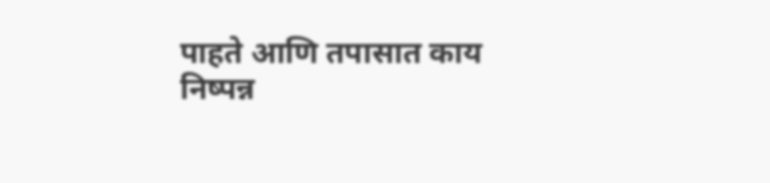पाहते आणि तपासात काय निष्पन्न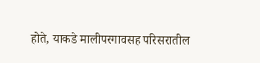होते, याकडे मालीपरगावसह परिसरातील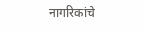नागरिकांचे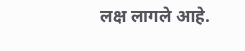लक्ष लागले आहे.